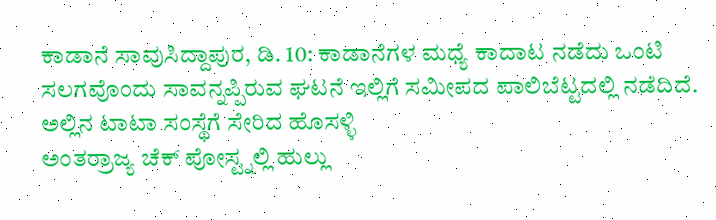ಕಾಡಾನೆ ಸಾವುಸಿದ್ದಾಪುರ, ಡಿ. 10: ಕಾಡಾನೆಗಳ ಮಧ್ಯೆ ಕಾದಾಟ ನಡೆದು ಒಂಟಿ ಸಲಗವೊಂದು ಸಾವನ್ನಪ್ಪಿರುವ ಘಟನೆ ಇಲ್ಲಿಗೆ ಸಮೀಪದ ಪಾಲಿಬೆಟ್ಟದಲ್ಲಿ ನಡೆದಿದೆ. ಅಲ್ಲಿನ ಟಾಟಾ ಸಂಸ್ಥೆಗೆ ಸೇರಿದ ಹೊಸಳ್ಳಿ
ಅಂತರ್ರಾಜ್ಯ ಚೆಕ್ ಪೋಸ್ಟ್ನಲ್ಲಿ ಹುಲ್ಲು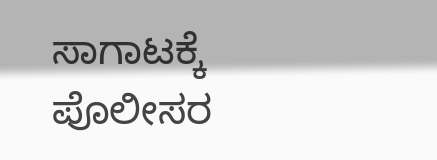ಸಾಗಾಟಕ್ಕೆ ಪೊಲೀಸರ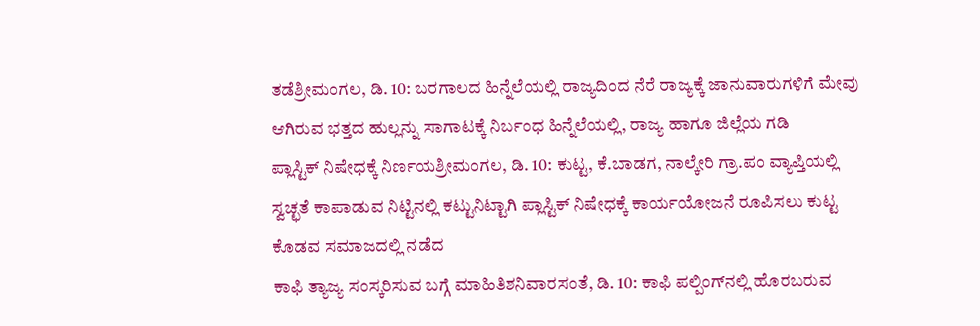ತಡೆಶ್ರೀಮಂಗಲ, ಡಿ. 10: ಬರಗಾಲದ ಹಿನ್ನೆಲೆಯಲ್ಲಿ ರಾಜ್ಯದಿಂದ ನೆರೆ ರಾಜ್ಯಕ್ಕೆ ಜಾನುವಾರುಗಳಿಗೆ ಮೇವು ಆಗಿರುವ ಭತ್ತದ ಹುಲ್ಲನ್ನು ಸಾಗಾಟಕ್ಕೆ ನಿರ್ಬಂಧ ಹಿನ್ನೆಲೆಯಲ್ಲಿ, ರಾಜ್ಯ ಹಾಗೂ ಜಿಲ್ಲೆಯ ಗಡಿ
ಪ್ಲಾಸ್ಟಿಕ್ ನಿಷೇಧಕ್ಕೆ ನಿರ್ಣಯಶ್ರೀಮಂಗಲ, ಡಿ. 10: ಕುಟ್ಟ, ಕೆ.ಬಾಡಗ, ನಾಲ್ಕೇರಿ ಗ್ರಾ.ಪಂ ವ್ಯಾಪ್ತಿಯಲ್ಲಿ ಸ್ವಚ್ಛತೆ ಕಾಪಾಡುವ ನಿಟ್ಟಿನಲ್ಲಿ ಕಟ್ಟುನಿಟ್ಟಾಗಿ ಪ್ಲಾಸ್ಟಿಕ್ ನಿಷೇಧಕ್ಕೆ ಕಾರ್ಯಯೋಜನೆ ರೂಪಿಸಲು ಕುಟ್ಟ ಕೊಡವ ಸಮಾಜದಲ್ಲಿ ನಡೆದ
ಕಾಫಿ ತ್ಯಾಜ್ಯ ಸಂಸ್ಕರಿಸುವ ಬಗ್ಗೆ ಮಾಹಿತಿಶನಿವಾರಸಂತೆ, ಡಿ. 10: ಕಾಫಿ ಪಲ್ಪಿಂಗ್‍ನಲ್ಲಿ ಹೊರಬರುವ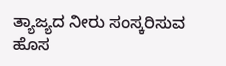ತ್ಯಾಜ್ಯದ ನೀರು ಸಂಸ್ಕರಿಸುವ ಹೊಸ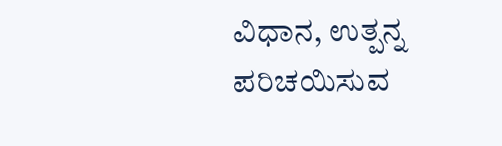ವಿಧಾನ, ಉತ್ಪನ್ನ ಪರಿಚಯಿಸುವ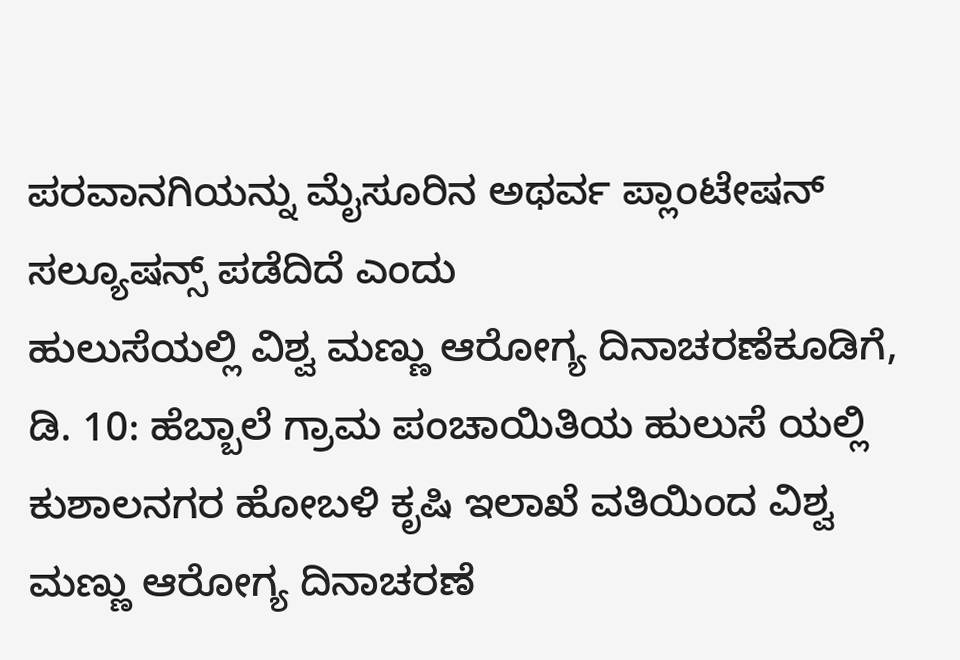ಪರವಾನಗಿಯನ್ನು ಮೈಸೂರಿನ ಅಥರ್ವ ಪ್ಲಾಂಟೇಷನ್ ಸಲ್ಯೂಷನ್ಸ್ ಪಡೆದಿದೆ ಎಂದು
ಹುಲುಸೆಯಲ್ಲಿ ವಿಶ್ವ ಮಣ್ಣು ಆರೋಗ್ಯ ದಿನಾಚರಣೆಕೂಡಿಗೆ, ಡಿ. 10: ಹೆಬ್ಬಾಲೆ ಗ್ರಾಮ ಪಂಚಾಯಿತಿಯ ಹುಲುಸೆ ಯಲ್ಲಿ ಕುಶಾಲನಗರ ಹೋಬಳಿ ಕೃಷಿ ಇಲಾಖೆ ವತಿಯಿಂದ ವಿಶ್ವ ಮಣ್ಣು ಆರೋಗ್ಯ ದಿನಾಚರಣೆ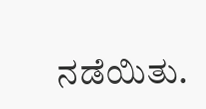ನಡೆಯಿತು.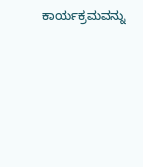ಕಾರ್ಯಕ್ರಮವನ್ನು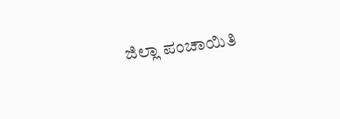ಜಿಲ್ಲಾ ಪಂಚಾಯಿತಿ